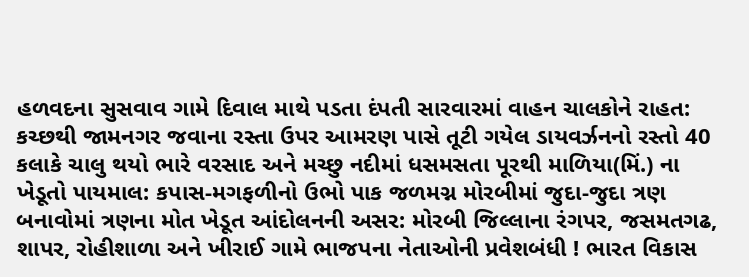હળવદના સુસવાવ ગામે દિવાલ માથે પડતા દંપતી સારવારમાં વાહન ચાલકોને રાહત: કચ્છથી જામનગર જવાના રસ્તા ઉપર આમરણ પાસે તૂટી ગયેલ ડાયવર્ઝનનો રસ્તો 40 કલાકે ચાલુ થયો ભારે વરસાદ અને મચ્છુ નદીમાં ધસમસતા પૂરથી માળિયા(મિં.) ના ખેડૂતો પાયમાલ: કપાસ-મગફળીનો ઉભો પાક જળમગ્ન મોરબીમાં જુદા-જુદા ત્રણ બનાવોમાં ત્રણના મોત ખેડૂત આંદોલનની અસર: મોરબી જિલ્લાના રંગપર, જસમતગઢ, શાપર, રોહીશાળા અને ખીરાઈ ગામે ભાજપના નેતાઓની પ્રવેશબંધી ! ભારત વિકાસ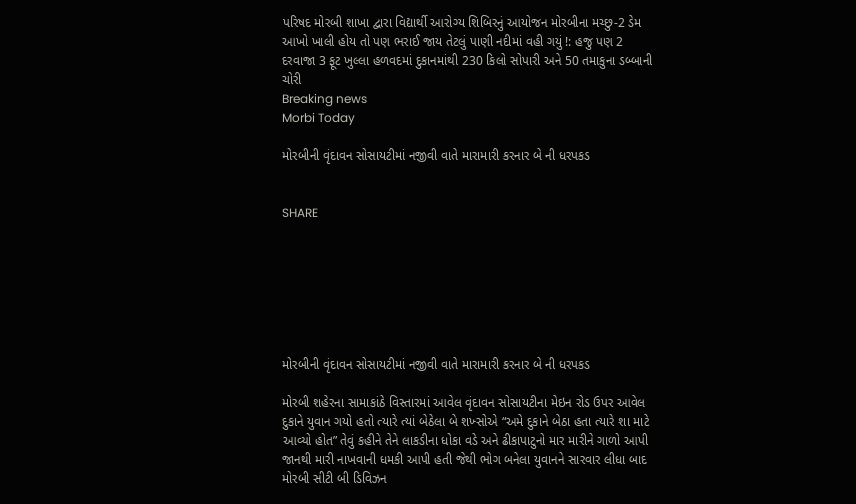પરિષદ મોરબી શાખા દ્વારા વિદ્યાર્થી આરોગ્ય શિબિરનું આયોજન મોરબીના મચ્છુ-2 ડેમ આખો ખાલી હોય તો પણ ભરાઈ જાય તેટલું પાણી નદીમાં વહી ગયું !: હજુ પણ 2 દરવાજા 3 ફૂટ ખુલ્લા હળવદમાં દુકાનમાંથી 230 કિલો સોપારી અને 50 તમાકુના ડબ્બાની ચોરી
Breaking news
Morbi Today

મોરબીની વૃંદાવન સોસાયટીમાં નજીવી વાતે મારામારી કરનાર બે ની ધરપકડ


SHARE







મોરબીની વૃંદાવન સોસાયટીમાં નજીવી વાતે મારામારી કરનાર બે ની ધરપકડ

મોરબી શહેરના સામાકાંઠે વિસ્તારમાં આવેલ વૃંદાવન સોસાયટીના મેઇન રોડ ઉપર આવેલ દુકાને યુવાન ગયો હતો ત્યારે ત્યાં બેઠેલા બે શખ્સોએ “અમે દુકાને બેઠા હતા ત્યારે શા માટે આવ્યો હોત” તેવું કહીને તેને લાકડીના ધોકા વડે અને ઢીકાપાટુનો માર મારીને ગાળો આપી જાનથી મારી નાખવાની ધમકી આપી હતી જેથી ભોગ બનેલા યુવાનને સારવાર લીધા બાદ મોરબી સીટી બી ડિવિઝન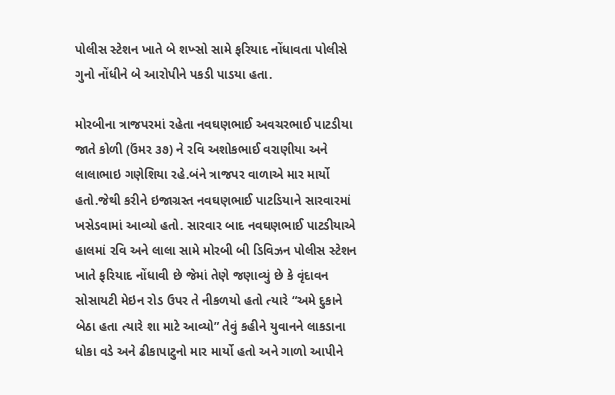પોલીસ સ્ટેશન ખાતે બે શખ્સો સામે ફરિયાદ નોંધાવતા પોલીસે ગુનો નોંધીને બે આરોપીને પકડી પાડયા હતા.

મોરબીના ત્રાજપરમાં રહેતા નવઘણભાઈ અવચરભાઈ પાટડીયા જાતે કોળી (ઉંમર ૩૭) ને રવિ અશોકભાઈ વરાણીયા અને લાલાભાઇ ગણેશિયા રહે.બંને ત્રાજપર વાળાએ માર માર્યો હતો.જેથી કરીને ઇજાગ્રસ્ત નવઘણભાઈ પાટડિયાને સારવારમાં ખસેડવામાં આવ્યો હતો. સારવાર બાદ નવઘણભાઈ પાટડીયાએ હાલમાં રવિ અને લાલા સામે મોરબી બી ડિવિઝન પોલીસ સ્ટેશન ખાતે ફરિયાદ નોંધાવી છે જેમાં તેણે જણાવ્યું છે કે વૃંદાવન સોસાયટી મેઇન રોડ ઉપર તે નીકળયો હતો ત્યારે “અમે દુકાને બેઠા હતા ત્યારે શા માટે આવ્યો” તેવું કહીને યુવાનને લાકડાના ધોકા વડે અને ઢીકાપાટુનો માર માર્યો હતો અને ગાળો આપીને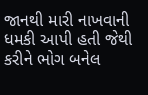જાનથી મારી નાખવાની ધમકી આપી હતી જેથી કરીને ભોગ બનેલ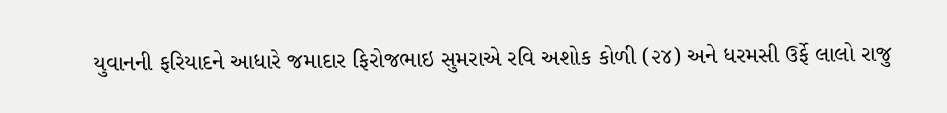યુવાનની ફરિયાદને આધારે જમાદાર ફિરોજભાઇ સુમરાએ રવિ અશોક કોળી (૨૪) અને ધરમસી ઉર્ફે લાલો રાજુ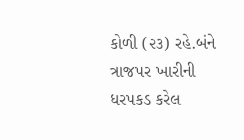કોળી (૨૩) રહે.બંને ત્રાજપર ખારીની ધરપકડ કરેલ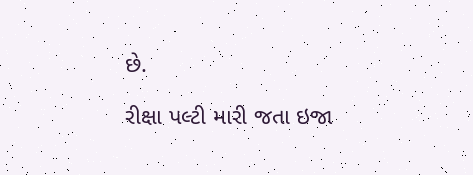છે.

રીક્ષા પલ્ટી મારી જતા ઇજા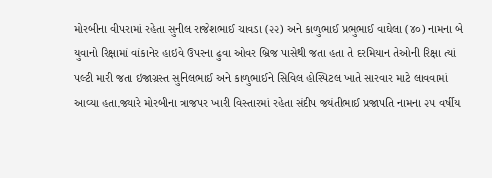મોરબીના વીપરામાં રહેતા સુનીલ રાજેશભાઈ ચાવડા (૨૨) અને કાળુભાઈ પ્રભુભાઈ વાઘેલા (૪૦) નામના બે યુવાનો રિક્ષામાં વાંકાનેર હાઇવે ઉપરના ઢુવા ઓવર બ્રિજ પાસેથી જતા હતા તે દરમિયાન તેઓની રિક્ષા ત્યાં પલ્ટી મારી જતા ઇજાગ્રસ્ત સુનિલભાઈ અને કાળુભાઈને સિવિલ હોસ્પિટલ ખાતે સારવાર માટે લાવવામાં આવ્યા હતા.જ્યારે મોરબીના ત્રાજપર ખારી વિસ્તારમાં રહેતા સંદીપ જયંતીભાઈ પ્રજાપતિ નામના ૨૫ વર્ષીય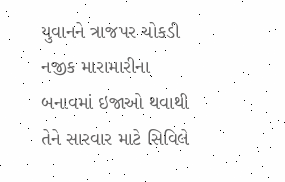યુવાનને ત્રાજપર ચોકડી નજીક મારામારીના બનાવમાં ઇજાઓ થવાથી તેને સારવાર માટે સિવિલે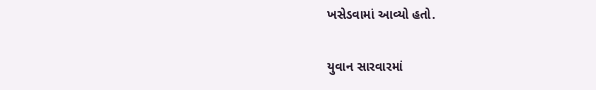ખસેડવામાં આવ્યો હતો.

યુવાન સારવારમાં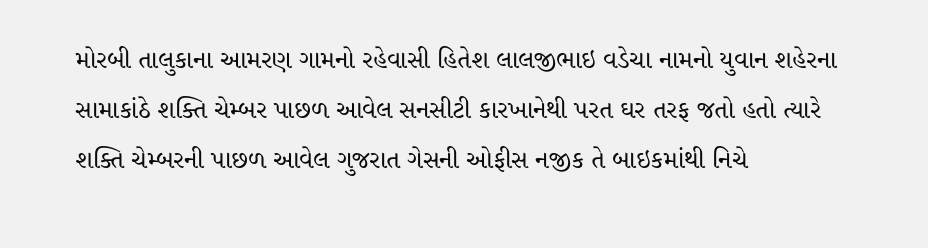મોરબી તાલુકાના આમરણ ગામનો રહેવાસી હિતેશ લાલજીભાઇ વડેચા નામનો યુવાન શહેરના સામાકાંઠે શક્તિ ચેમ્બર પાછળ આવેલ સનસીટી કારખાનેથી પરત ઘર તરફ જતો હતો ત્યારે શક્તિ ચેમ્બરની પાછળ આવેલ ગુજરાત ગેસની ઓફીસ નજીક તે બાઇકમાંથી નિચે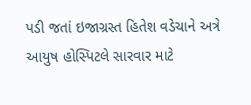પડી જતાં ઇજાગ્રસ્ત હિતેશ વડેચાને અત્રે આયુષ હોસ્પિટલે સારવાર માટે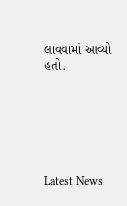લાવવામાં આવ્યો હતો.






Latest News